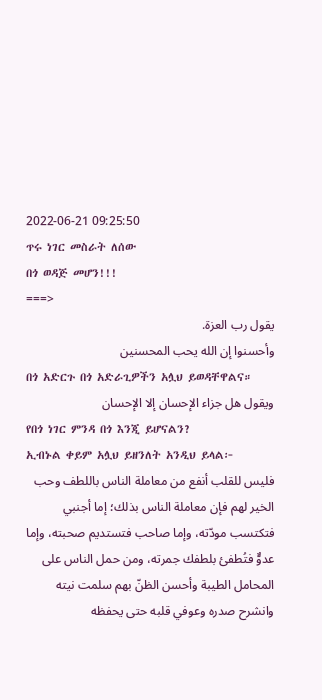2022-06-21 09:25:50
ጥሩ ነገር መስራት ለሰው
በጎ ወዳጅ መሆን!!!
===>
يقول رب العزة.
وأحسنوا إن الله يحب المحسنين
በጎ አድርጉ በጎ አድራጊዎችን አሏህ ይወዳቸዋልና።
ويقول هل جزاء الإحسان إلا الإحسان
የበጎ ነገር ምንዳ በጎ እንጂ ይሆናልን?
ኢብኑል ቀይም አሏህ ይዘንለት አንዲህ ይላል፦
فليس للقلب أنفع من معاملة الناس باللطف وحب الخير لهم فإن معاملة الناس بذلك؛ إما أجنبي فتكتسب مودّته، وإما صاحب فتستديم صحبته، وإما عدوٌّ فتُطفئ بلطفك جمرته، ومن حمل الناس على المحامل الطيبة وأحسن الظنّ بهم سلمت نيته وانشرح صدره وعوفي قلبه حتى يحفظه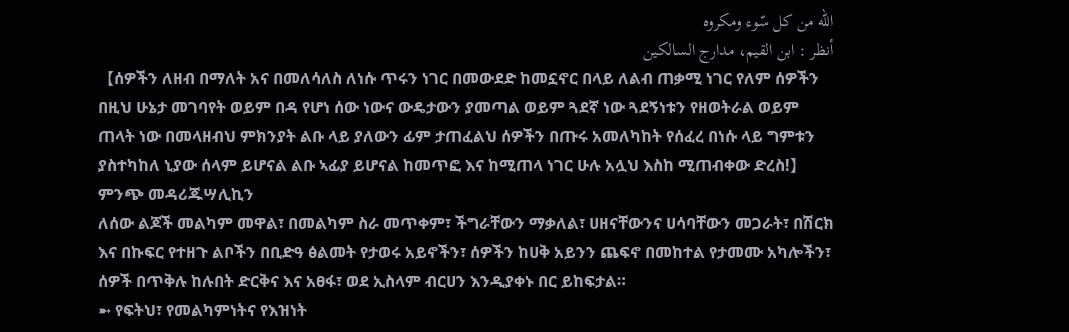الله من كل سّوء ومكروه
أنظر : ابن القيم، مدارج السالكين
【ሰዎችን ለዘብ በማለት አና በመለሳለስ ለነሱ ጥሩን ነገር በመውደድ ከመኗኖር በላይ ለልብ ጠቃሚ ነገር የለም ሰዎችን በዚህ ሁኔታ መገባየት ወይም በዳ የሆነ ሰው ነውና ውዴታውን ያመጣል ወይም ጓደኛ ነው ጓደኝነቱን የዘወትራል ወይም ጠላት ነው በመላዘብህ ምክንያት ልቡ ላይ ያለውን ፊም ታጠፈልህ ሰዎችን በጡሩ አመለካከት የሰፈረ በነሱ ላይ ግምቱን ያስተካከለ ኒያው ሰላም ይሆናል ልቡ ኣፊያ ይሆናል ከመጥፎ እና ከሚጠላ ነገር ሁሉ አሏህ እስከ ሚጠብቀው ድረስ!】
ምንጭ መዳሪጁሣሊኪን
ለሰው ልጆች መልካም መዋል፣ በመልካም ስራ መጥቀም፣ ችግራቸውን ማቃለል፣ ሀዘናቸውንና ሀሳባቸውን መጋራት፣ በሽርክ እና በኩፍር የተዘጉ ልቦችን በቢድዓ ፅልመት የታወሩ አይኖችን፣ ሰዎችን ከሀቅ አይንን ጨፍኖ በመከተል የታመሙ አካሎችን፣ ሰዎች በጥቅሉ ከሉበት ድርቅና እና አፀፋ፣ ወደ ኢስላም ብርሀን እንዲያቀኑ በር ይከፍታል።
➼ የፍትህ፣ የመልካምነትና የእዝነት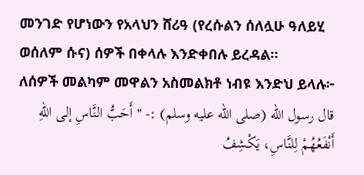መንገድ የሆነውን የአላህን ሸሪዓ (የረሱልን ሰለሏሁ ዓለይሂ ወሰለም ሱና) ሰዎች በቀላሉ እንድቀበሉ ይረዳል።
ለሰዎች መልካም መዋልን አስመልክቶ ነብዩ እንድህ ይላሉ፦
قال رسول الله (صلى الله عليه وسلم) :- " أَحَبُّ النَّاسِ إلى اللهِ أَنْفَعُهُمْ لِلنَّاسِ، يَكْشِفُ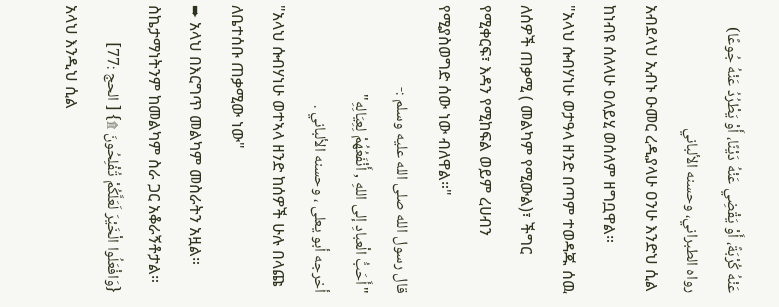عَنْهُ كُرْبَةً، أَوْ يَقْضِي عَنْهُ دَيْنًا، أَوْ يَطْرُدُ عَنْهُ جُوعًا)
رواه الطبراني، وحسنه الألباني
አብደላህ ኢብኑ ዑመር ረዲያላሁ ዐንሁ እንድህ ሲል ከነብዩ ሰለላሁ ዐለይሂ ወሰለም ዘግቧዋል።
"አላህ ሱብሃነሁ ወታዓላ ዘንድ በጣም ተወዳጁ ሰዉ ለሰዎች ጠቃሚ ( መልካም የሚውል)፣ ችግር የሚቀርፍ፣ እዳን የሚከፍል ወይም ረሀብን የሚያስወግድ ሰው ነው ብለዋል።"
قال رسول الله صلى الله عليه وسلم :-
"أَحَبُّ الْعبادِ إلى اللهِ , أَنْفَعُهُمْ لِعِيَالِهِ"
أخرجه أبو يعلى ، وحسنه الألباني .
"አላህ ሱብሃነሁ ወተኣላ ዘንድ ከሰዎች ሁሉ በላጩ ለቤተሰቡ ጠቃሚው ነው"
➨ አላህ በእርግጥ መልካም መስራትን አዟል። ስኬታማነትንም ከመልካም ስራ ጋር አቆራኝቶታል።
{وَافْعَلُوا الْخَيْرَ لَعَلَّكُمْ تُفْلِحُونَ ۩} [ الحج :77]
አላህ እንዲህ ሲል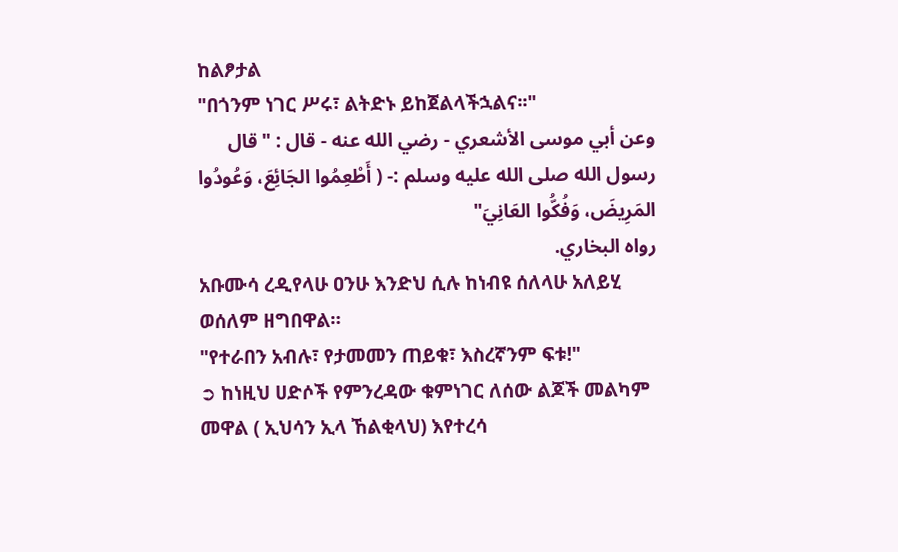ከልፆታል
"በጎንም ነገር ሥሩ፣ ልትድኑ ይከጀልላችኋልና፡፡"
وعن أبي موسى الأشعري - رضي الله عنه - قال : "قال رسول الله صلى الله عليه وسلم :- ( أَطْعِمُوا الجَائِعَ، وَعُودُوا المَرِيضَ، وَفُكُّوا العَانِيَ"
رواه البخاري.
አቡሙሳ ረዲየላሁ ዐንሁ እንድህ ሲሉ ከነብዩ ሰለላሁ አለይሂ ወሰለም ዘግበዋል።
"የተራበን አብሉ፣ የታመመን ጠይቁ፣ እስረኛንም ፍቱ!"
➲ ከነዚህ ሀድሶች የምንረዳው ቁምነገር ለሰው ልጆች መልካም መዋል ( ኢህሳን ኢላ ኸልቂላህ) እየተረሳ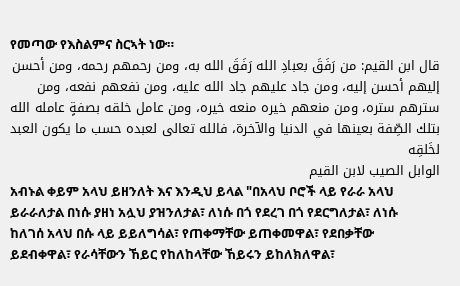የመጣው የእስልምና ስርኣት ነው።
قال ابن القيم: من رَفَقَ بعبادِ الله رَفَقَ الله به، ومن رحمهم رحمه، ومن أحسن إليهم أحسن إليه، ومن جاد عليهم جاد الله عليه، ومن نفعهم نفعه، ومن سترهم ستره، ومن منعهم خيره منعه خيره، ومن عامل خلقه بصفةٍ عامله الله بتلك الصِّفة بعينها في الدنيا والآخرة، فالله تعالى لعبده حسب ما يكون العبد لخَلقِه
الوابل الصيب لابن القيم
አብኑል ቀይም አላህ ይዘንለት እና እንዲህ ይላል "በአላህ ቦሮች ላይ የራራ አላህ ይራራለታል በነሱ ያዘነ አሏህ ያዝንለታል፣ ለነሱ በጎ የደረገ በጎ የደርግለታል፣ ለነሱ ከለገሰ አላህ በሱ ላይ ይይለግሳል፣ የጠቀማቸው ይጠቀመዋል፣ የደበቃቸው ይደብቀዋል፣ የራሳቸውን ኸይር የከለከላቸው ኸይሩን ይከለክለዋል፣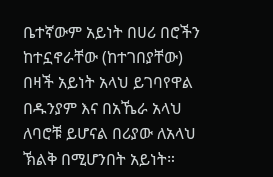ቤተኛውም አይነት በሀሪ በሮችን ከተኗኖራቸው (ከተገበያቸው) በዛች አይነት አላህ ይገባየዋል በዱንያም እና በአኼራ አላህ ለባሮቹ ይሆናል በሪያው ለአላህ ኽልቅ በሚሆንበት አይነት።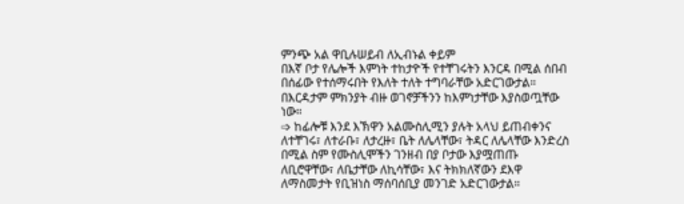ምንጭ አል ዋቢሉሠይብ ለኢብኑል ቀይም
በእኛ ቦታ የሌሎች እምነት ተከታዮች የተቸገሩትን እንርዳ በሚል ሰበብ በሰፊው የተሰማሩበት የእለት ተለት ተግባራቸው አድርገውታል። በእርዳታም ምክንያት ብዙ ወገኖቻችንን ከእምነታቸው እያስወጧቸው ነው።
➩ ከፊሎቹ እንደ እኽዋን አልሙስሊሚን ያሉት አላህ ይጠብቀንና ለተቸገሩ፣ ለተራቡ፣ ለታረዙ፣ ቤት ለሌላቸው፣ ትዳር ለሌላቸው እንድረስ በሚል ስም የሙስሊሞችን ገንዘብ በያ ቦታው እያሟጠጡ ለቢሮዋቸው፣ ለቤታቸው ለኪሳቸው፣ እና ትክክለኛውን ደእዋ ለማስመታት የቢዝነስ ማሰባሰቢያ መንገድ አድርገውታል።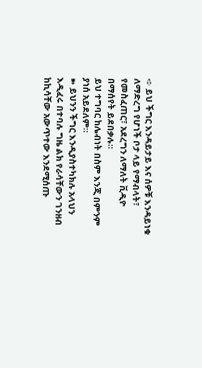➪ ይህ ችግር እንዳይታይ እና ሰዎቹ እንዳይነቁ ለማድረግ የሆነች ቦታ ላይ የማብላት፣ የመስፈጠር፣ አደረግን ለማለት ቪዲዮ በማሰየት ይደበቃሉ።
ይህ ተግባር ከሌብነት በስም እንጂ በምንም ያነሰ አይደለም።
➽ ይህንን ችግር እንዲያስተካክሉ አላህን እዲፈሩ በተባሉ ግዜ ልክ የራሳቸውን ገንዘብ ከኪሳቸው አውጥተው እንደሚሰጡ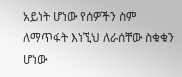አይነት ሆነው የሰዎችን ስም ለማጥፋት እነኚህ ለራሰቸው ስቁቁን ሆነው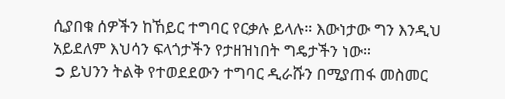ሲያበቁ ሰዎችን ከኸይር ተግባር የርቃሉ ይላሉ። እውነታው ግን እንዲህ አይደለም እህሳን ፍላጎታችን የታዘዝነበት ግዴታችን ነው።
➲ ይህንን ትልቅ የተወደደውን ተግባር ዲራሹን በሚያጠፋ መስመር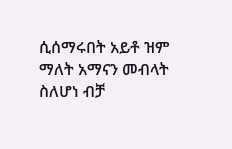ሲሰማሩበት አይቶ ዝም ማለት አማናን መብላት ስለሆነ ብቻ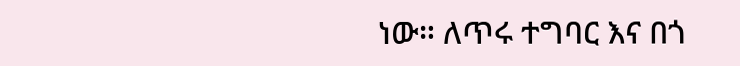ነው። ለጥሩ ተግባር እና በጎ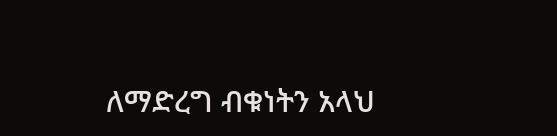ለማድረግ ብቁነትን አላህ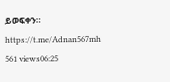ይወፍቀን።
https://t.me/Adnan567mh
561 views06:25